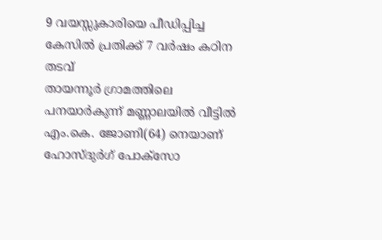9 വയസ്സുകാരിയെ പീഡിപ്പിച്ച കേസിൽ പ്രതിക്ക് 7 വർഷം കഠിന തടവ്
തായന്നൂർ ഗ്രാമത്തിലെ പനയാർകുന്ന് മണ്ണാലയിൽ വീട്ടിൽ എം.കെ. ജോണി(64) നെയാണ് ഹോസ്ദുർഗ് പോക്സോ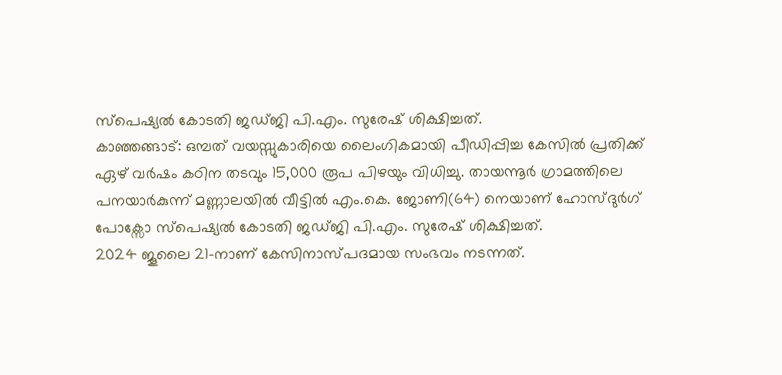സ്പെഷ്യൽ കോടതി ജഡ്ജി പി.എം. സുരേഷ് ശിക്ഷിച്ചത്.
കാഞ്ഞങ്ങാട്: ഒമ്പത് വയസ്സുകാരിയെ ലൈംഗികമായി പീഡിപ്പിച്ച കേസിൽ പ്രതിക്ക് ഏഴ് വർഷം കഠിന തടവും 15,000 രൂപ പിഴയും വിധിച്ചു. തായന്നൂർ ഗ്രാമത്തിലെ പനയാർകുന്ന് മണ്ണാലയിൽ വീട്ടിൽ എം.കെ. ജോണി(64) നെയാണ് ഹോസ്ദുർഗ് പോക്സോ സ്പെഷ്യൽ കോടതി ജഡ്ജി പി.എം. സുരേഷ് ശിക്ഷിച്ചത്.
2024 ജൂലൈ 21-നാണ് കേസിനാസ്പദമായ സംഭവം നടന്നത്.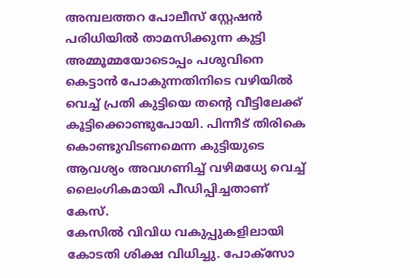അമ്പലത്തറ പോലീസ് സ്റ്റേഷൻ പരിധിയിൽ താമസിക്കുന്ന കുട്ടി അമ്മൂമ്മയോടൊപ്പം പശുവിനെ കെട്ടാൻ പോകുന്നതിനിടെ വഴിയിൽ വെച്ച് പ്രതി കുട്ടിയെ തന്റെ വീട്ടിലേക്ക് കൂട്ടിക്കൊണ്ടുപോയി. പിന്നീട് തിരികെ കൊണ്ടുവിടണമെന്ന കുട്ടിയുടെ ആവശ്യം അവഗണിച്ച് വഴിമധ്യേ വെച്ച് ലൈംഗികമായി പീഡിപ്പിച്ചതാണ് കേസ്.
കേസിൽ വിവിധ വകുപ്പുകളിലായി കോടതി ശിക്ഷ വിധിച്ചു. പോക്സോ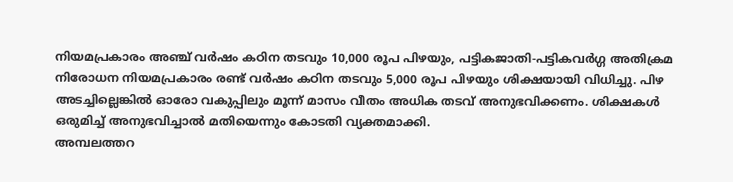നിയമപ്രകാരം അഞ്ച് വർഷം കഠിന തടവും 10,000 രൂപ പിഴയും, പട്ടികജാതി-പട്ടികവർഗ്ഗ അതിക്രമ നിരോധന നിയമപ്രകാരം രണ്ട് വർഷം കഠിന തടവും 5,000 രൂപ പിഴയും ശിക്ഷയായി വിധിച്ചു. പിഴ അടച്ചില്ലെങ്കിൽ ഓരോ വകുപ്പിലും മൂന്ന് മാസം വീതം അധിക തടവ് അനുഭവിക്കണം. ശിക്ഷകൾ ഒരുമിച്ച് അനുഭവിച്ചാൽ മതിയെന്നും കോടതി വ്യക്തമാക്കി.
അമ്പലത്തറ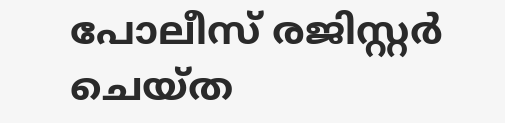പോലീസ് രജിസ്റ്റർ ചെയ്ത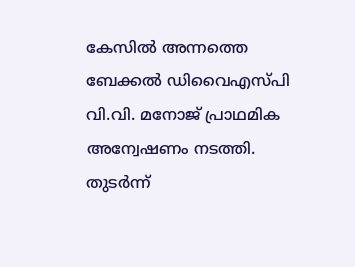കേസിൽ അന്നത്തെ ബേക്കൽ ഡിവൈഎസ്പി വി.വി. മനോജ് പ്രാഥമിക അന്വേഷണം നടത്തി. തുടർന്ന്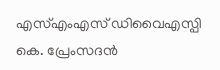എസ്എംഎസ് ഡിവൈഎസ്പി കെ. പ്രേംസദൻ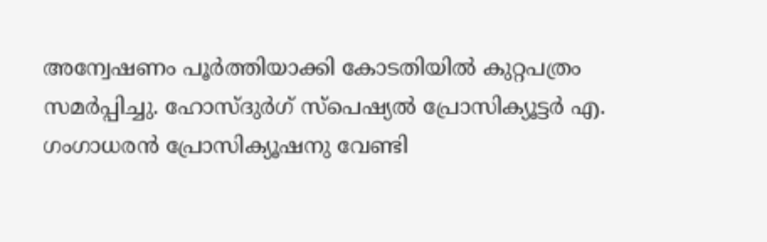അന്വേഷണം പൂർത്തിയാക്കി കോടതിയിൽ കുറ്റപത്രം സമർപ്പിച്ചു. ഹോസ്ദുർഗ് സ്പെഷ്യൽ പ്രോസിക്യൂട്ടർ എ. ഗംഗാധരൻ പ്രോസിക്യൂഷനു വേണ്ടി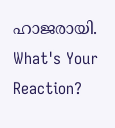ഹാജരായി.
What's Your Reaction?